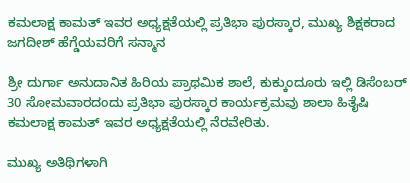ಕಮಲಾಕ್ಷ ಕಾಮತ್ ಇವರ ಅಧ್ಯಕ್ಷತೆಯಲ್ಲಿ ಪ್ರತಿಭಾ ಪುರಸ್ಕಾರ, ಮುಖ್ಯ ಶಿಕ್ಷಕರಾದ ಜಗದೀಶ್ ಹೆಗ್ಡೆಯವರಿಗೆ ಸನ್ಮಾನ

ಶ್ರೀ ದುರ್ಗಾ ಅನುದಾನಿತ ಹಿರಿಯ ಪ್ರಾಥಮಿಕ ಶಾಲೆ, ಕುಕ್ಕುಂದೂರು ಇಲ್ಲಿ ಡಿಸೆಂಬರ್ 30 ಸೋಮವಾರದಂದು ಪ್ರತಿಭಾ ಪುರಸ್ಕಾರ ಕಾರ್ಯಕ್ರಮವು ಶಾಲಾ ಹಿತೈಷಿ ಕಮಲಾಕ್ಷ ಕಾಮತ್ ಇವರ ಅಧ್ಯಕ್ಷತೆಯಲ್ಲಿ ನೆರವೇರಿತು.

ಮುಖ್ಯ ಅತಿಥಿಗಳಾಗಿ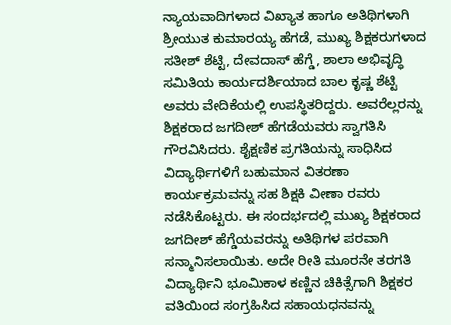ನ್ಯಾಯವಾದಿಗಳಾದ ವಿಖ್ಯಾತ ಹಾಗೂ ಅತಿಥಿಗಳಾಗಿ ಶ್ರೀಯುತ ಕುಮಾರಯ್ಯ ಹೆಗಡೆ, ಮುಖ್ಯ ಶಿಕ್ಷಕರುಗಳಾದ ಸತೀಶ್ ಶೆಟ್ಟಿ, ದೇವದಾಸ್ ಹೆಗ್ಡೆ, ಶಾಲಾ ಅಭಿವೃದ್ಧಿ ಸಮಿತಿಯ ಕಾರ್ಯದರ್ಶಿಯಾದ ಬಾಲ ಕೃಷ್ಣ ಶೆಟ್ಟಿ ಅವರು ವೇದಿಕೆಯಲ್ಲಿ ಉಪಸ್ಥಿತರಿದ್ದರು. ಅವರೆಲ್ಲರನ್ನು ಶಿಕ್ಷಕರಾದ ಜಗದೀಶ್ ಹೆಗಡೆಯವರು ಸ್ವಾಗತಿಸಿ ಗೌರವಿಸಿದರು. ಶೈಕ್ಷಣಿಕ ಪ್ರಗತಿಯನ್ನು ಸಾಧಿಸಿದ ವಿದ್ಯಾರ್ಥಿಗಳಿಗೆ ಬಹುಮಾನ ವಿತರಣಾ ಕಾರ್ಯಕ್ರಮವನ್ನು ಸಹ ಶಿಕ್ಷಕಿ ವೀಣಾ ರವರು ನಡೆಸಿಕೊಟ್ಟರು. ಈ ಸಂದರ್ಭದಲ್ಲಿ ಮುಖ್ಯ ಶಿಕ್ಷಕರಾದ ಜಗದೀಶ್ ಹೆಗ್ಡೆಯವರನ್ನು ಅತಿಥಿಗಳ ಪರವಾಗಿ ಸನ್ಮಾನಿಸಲಾಯಿತು. ಅದೇ ರೀತಿ ಮೂರನೇ ತರಗತಿ ವಿದ್ಯಾರ್ಥಿನಿ ಭೂಮಿಕಾಳ ಕಣ್ಣಿನ ಚಿಕಿತ್ಸೆಗಾಗಿ ಶಿಕ್ಷಕರ ವತಿಯಿಂದ ಸಂಗ್ರಹಿಸಿದ ಸಹಾಯಧನವನ್ನು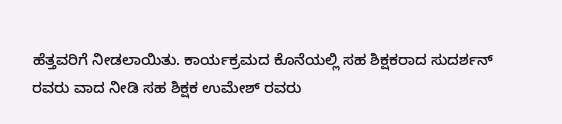ಹೆತ್ತವರಿಗೆ ನೀಡಲಾಯಿತು. ಕಾರ್ಯಕ್ರಮದ ಕೊನೆಯಲ್ಲಿ ಸಹ ಶಿಕ್ಷಕರಾದ ಸುದರ್ಶನ್ ರವರು ವಾದ ನೀಡಿ ಸಹ ಶಿಕ್ಷಕ ಉಮೇಶ್ ರವರು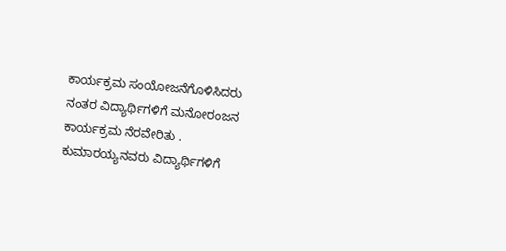ಕಾರ್ಯಕ್ರಮ ಸಂಯೋಜನೆಗೊಳಿಸಿದರು ನಂತರ ವಿದ್ಯಾರ್ಥಿಗಳಿಗೆ ಮನೋರಂಜನ ಕಾರ್ಯಕ್ರಮ ನೆರವೇರಿತು . ಕುಮಾರಯ್ಯನವರು ವಿದ್ಯಾರ್ಥಿಗಳಿಗೆ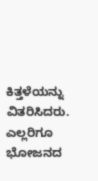ಕಿತ್ತಳೆಯನ್ನು ವಿತರಿಸಿದರು. ಎಲ್ಲರಿಗೂ ಭೋಜನದ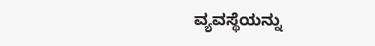ವ್ಯವಸ್ಥೆಯನ್ನು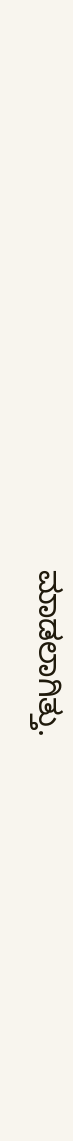ಮಾಡಲಾಗಿತ್ತು.